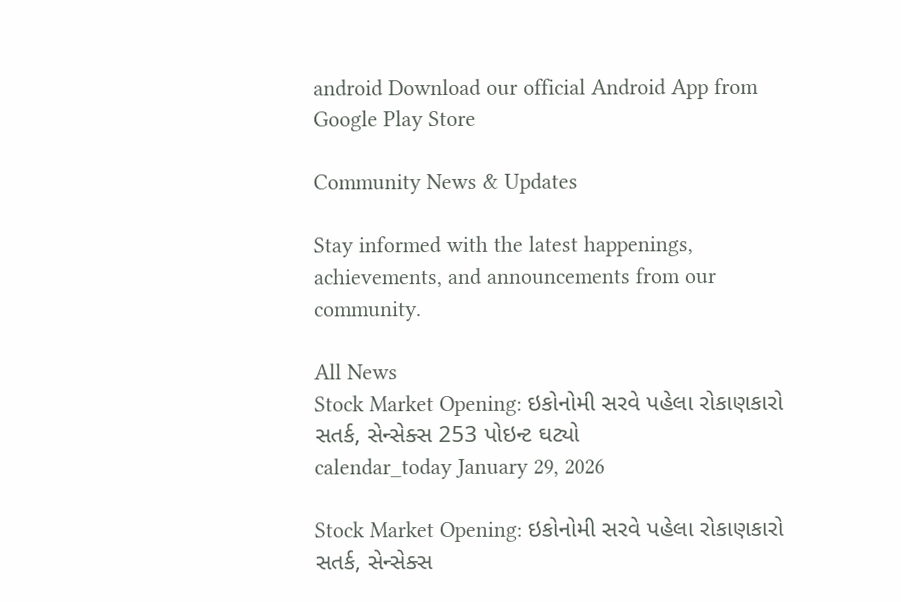android Download our official Android App from Google Play Store

Community News & Updates

Stay informed with the latest happenings, achievements, and announcements from our community.

All News
Stock Market Opening: ઇકોનોમી સરવે પહેલા રોકાણકારો સતર્ક, સેન્સેક્સ 253 પોઇન્ટ ઘટ્યો
calendar_today January 29, 2026

Stock Market Opening: ઇકોનોમી સરવે પહેલા રોકાણકારો સતર્ક, સેન્સેક્સ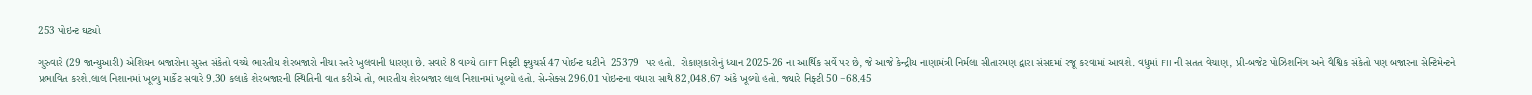253 પોઇન્ટ ઘટ્યો

ગુરુવારે (29 જાન્યુઆરી) એશિયન બજારોના સુસ્ત સંકેતો વચ્ચે ભારતીય શેરબજારો નીચા સ્તરે ખુલવાની ધારણા છે. સવારે 8 વાગ્યે GIFT નિફ્ટી ફ્યુચર્સ 47 પોઈન્ટ ઘટીને  25379  પર હતો.  રોકાણકારોનું ધ્યાન 2025-26 ના આર્થિક સર્વે પર છે, જે આજે કેન્દ્રીય નાણામંત્રી નિર્મલા સીતારમણ દ્વારા સંસદમાં રજૂ કરવામાં આવશે. વધુમાં FII ની સતત વેચાણ, પ્રી-બજેટ પોઝિશનિંગ અને વૈશ્વિક સંકેતો પણ બજારના સેન્ટિમેન્ટને પ્રભાવિત કરશે.લાલ નિશાનમાં ખૂલ્યુ માર્કેટ સવારે 9.30 કલાકે શેરબજારની સ્થિતિની વાત કરીએ તો, ભારતીય શેરબજાર લાલ નિશાનમાં ખૂલ્યો હતો. સેન્સેક્સ 296.01 પોઇન્ટના વધારા સાથે 82,048.67 અંકે ખૂલ્યો હતો. જ્યારે નિફ્ટી 50 −68.45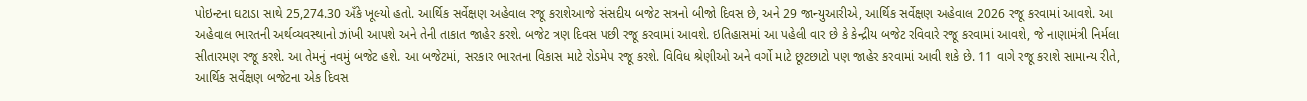પોઇન્ટના ઘટાડા સાથે 25,274.30 અઁકે ખૂલ્યો હતો. આર્થિક સર્વેક્ષણ અહેવાલ રજૂ કરાશેઆજે સંસદીય બજેટ સત્રનો બીજો દિવસ છે, અને 29 જાન્યુઆરીએ, આર્થિક સર્વેક્ષણ અહેવાલ 2026 રજૂ કરવામાં આવશે. આ અહેવાલ ભારતની અર્થવ્યવસ્થાનો ઝાંખી આપશે અને તેની તાકાત જાહેર કરશે. બજેટ ત્રણ દિવસ પછી રજૂ કરવામાં આવશે. ઇતિહાસમાં આ પહેલી વાર છે કે કેન્દ્રીય બજેટ રવિવારે રજૂ કરવામાં આવશે, જે નાણામંત્રી નિર્મલા સીતારમણ રજૂ કરશે. આ તેમનું નવમું બજેટ હશે. આ બજેટમાં, સરકાર ભારતના વિકાસ માટે રોડમેપ રજૂ કરશે. વિવિધ શ્રેણીઓ અને વર્ગો માટે છૂટછાટો પણ જાહેર કરવામાં આવી શકે છે. 11 વાગે રજૂ કરાશે સામાન્ય રીતે, આર્થિક સર્વેક્ષણ બજેટના એક દિવસ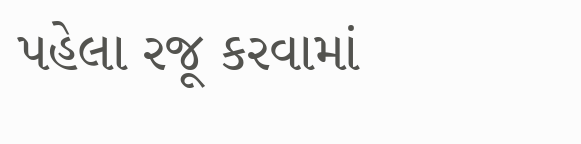પહેલા રજૂ કરવામાં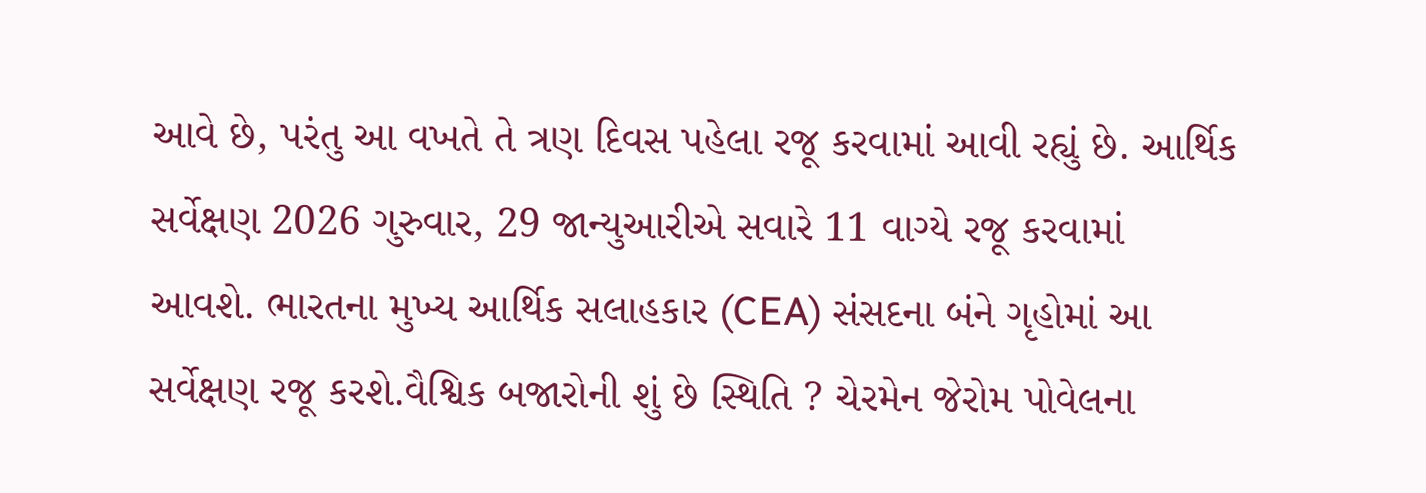આવે છે, પરંતુ આ વખતે તે ત્રણ દિવસ પહેલા રજૂ કરવામાં આવી રહ્યું છે. આર્થિક સર્વેક્ષણ 2026 ગુરુવાર, 29 જાન્યુઆરીએ સવારે 11 વાગ્યે રજૂ કરવામાં આવશે. ભારતના મુખ્ય આર્થિક સલાહકાર (CEA) સંસદના બંને ગૃહોમાં આ સર્વેક્ષણ રજૂ કરશે.વૈશ્વિક બજારોની શું છે સ્થિતિ ? ચેરમેન જેરોમ પોવેલના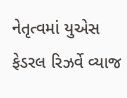નેતૃત્વમાં યુએસ ફેડરલ રિઝર્વે વ્યાજ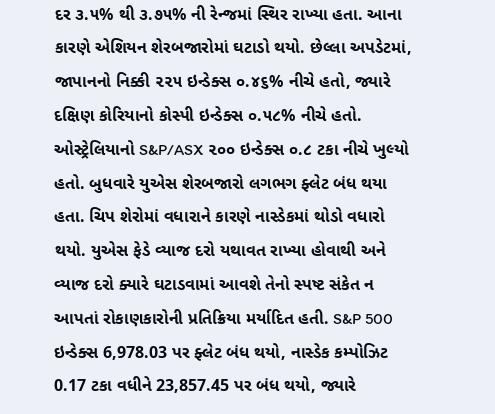દર ૩.૫% થી ૩.૭૫% ની રેન્જમાં સ્થિર રાખ્યા હતા. આના કારણે એશિયન શેરબજારોમાં ઘટાડો થયો. છેલ્લા અપડેટમાં, જાપાનનો નિક્કી ૨૨૫ ઇન્ડેક્સ ૦.૪૬% નીચે હતો, જ્યારે દક્ષિણ કોરિયાનો કોસ્પી ઇન્ડેક્સ ૦.૫૮% નીચે હતો. ઓસ્ટ્રેલિયાનો S&P/ASX ૨૦૦ ઇન્ડેક્સ ૦.૮ ટકા નીચે ખુલ્યો હતો. બુધવારે યુએસ શેરબજારો લગભગ ફ્લેટ બંધ થયા હતા. ચિપ શેરોમાં વધારાને કારણે નાસ્ડેકમાં થોડો વધારો થયો. યુએસ ફેડે વ્યાજ દરો યથાવત રાખ્યા હોવાથી અને વ્યાજ દરો ક્યારે ઘટાડવામાં આવશે તેનો સ્પષ્ટ સંકેત ન આપતાં રોકાણકારોની પ્રતિક્રિયા મર્યાદિત હતી. S&P 500 ઇન્ડેક્સ 6,978.03 પર ફ્લેટ બંધ થયો, નાસ્ડેક કમ્પોઝિટ 0.17 ટકા વધીને 23,857.45 પર બંધ થયો, જ્યારે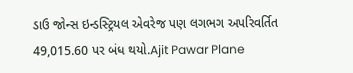ડાઉ જોન્સ ઇન્ડસ્ટ્રિયલ એવરેજ પણ લગભગ અપરિવર્તિત 49,015.60 પર બંધ થયો.Ajit Pawar Plane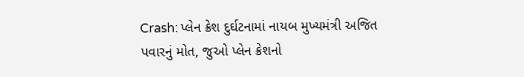Crash: પ્લેન ક્રેશ દુર્ઘટનામાં નાયબ મુખ્યમંત્રી અજિત પવારનું મોત, જુઓ પ્લેન ક્રેશનો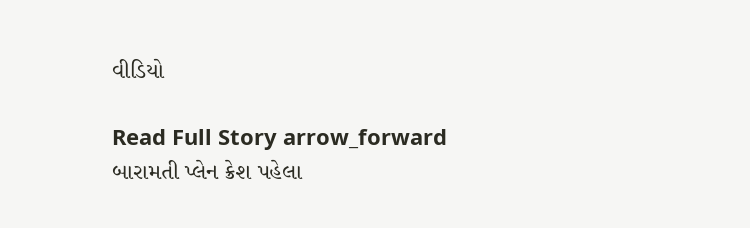વીડિયો

Read Full Story arrow_forward
બારામતી પ્લેન ક્રેશ પહેલા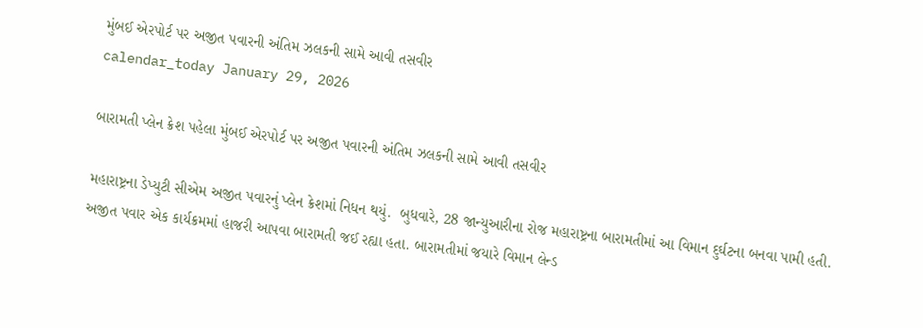મુંબઈ એરપોર્ટ પર અજીત પવારની અંતિમ ઝલકની સામે આવી તસવીર
calendar_today January 29, 2026

બારામતી પ્લેન ક્રેશ પહેલા મુંબઈ એરપોર્ટ પર અજીત પવારની અંતિમ ઝલકની સામે આવી તસવીર

મહારાષ્ટ્રના ડેપ્યુટી સીએમ અજીત પવારનું પ્લેન ક્રેશમાં નિધન થયું.  બુધવારે, 28 જાન્યુઆરીના રોજ મહારાષ્ટ્રના બારામતીમાં આ વિમાન દુર્ઘટના બનવા પામી હતી. અજીત પવાર એક કાર્યક્રમમાં હાજરી આપવા બારામતી જઈ રહ્યા હતા. બારામતીમાં જયારે વિમાન લેન્ડ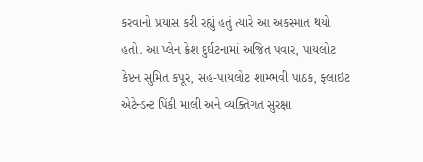કરવાનો પ્રયાસ કરી રહ્યું હતું ત્યારે આ અકસ્માત થયો હતો. આ પ્લેન ક્રેશ દુર્ઘટનામાં અજિત પવાર, પાયલોટ કેપ્ટન સુમિત કપૂર, સહ-પાયલોટ શામ્ભવી પાઠક, ફ્લાઇટ એટેન્ડન્ટ પિંકી માલી અને વ્યક્તિગત સુરક્ષા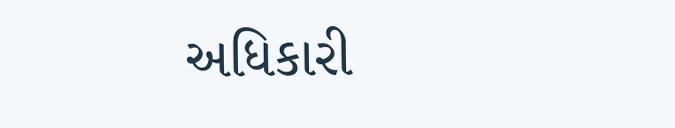અધિકારી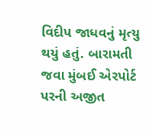વિદીપ જાધવનું મૃત્યુ થયું હતું. બારામતી જવા મુંબઈ એરપોર્ટ પરની અજીત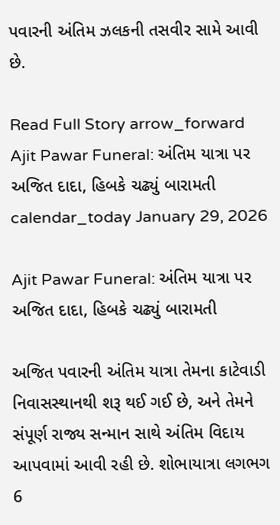પવારની અંતિમ ઝલકની તસવીર સામે આવી છે.

Read Full Story arrow_forward
Ajit Pawar Funeral: અંતિમ યાત્રા પર અજિત દાદા, હિબકે ચઢ્યું બારામતી
calendar_today January 29, 2026

Ajit Pawar Funeral: અંતિમ યાત્રા પર અજિત દાદા, હિબકે ચઢ્યું બારામતી

અજિત પવારની અંતિમ યાત્રા તેમના કાટેવાડી નિવાસસ્થાનથી શરૂ થઈ ગઈ છે, અને તેમને સંપૂર્ણ રાજ્ય સન્માન સાથે અંતિમ વિદાય આપવામાં આવી રહી છે. શોભાયાત્રા લગભગ 6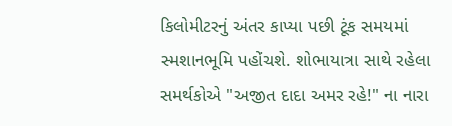કિલોમીટરનું અંતર કાપ્યા પછી ટૂંક સમયમાં સ્મશાનભૂમિ પહોંચશે. શોભાયાત્રા સાથે રહેલા સમર્થકોએ "અજીત દાદા અમર રહે!" ના નારા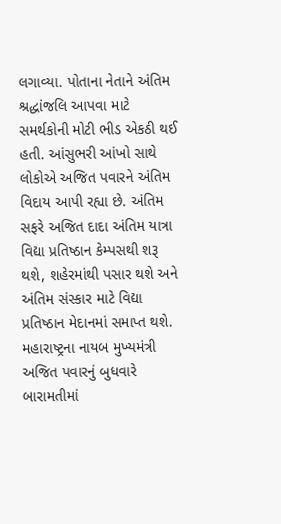લગાવ્યા. પોતાના નેતાને અંતિમ શ્રદ્ધાંજલિ આપવા માટે સમર્થકોની મોટી ભીડ એકઠી થઈ હતી. આંસુભરી આંખો સાથે લોકોએ અજિત પવારને અંતિમ વિદાય આપી રહ્યા છે. અંતિમ સફરે અજિત દાદા અંતિમ યાત્રા વિદ્યા પ્રતિષ્ઠાન કેમ્પસથી શરૂ થશે, શહેરમાંથી પસાર થશે અને અંતિમ સંસ્કાર માટે વિદ્યા પ્રતિષ્ઠાન મેદાનમાં સમાપ્ત થશે. મહારાષ્ટ્રના નાયબ મુખ્યમંત્રી અજિત પવારનું બુધવારે બારામતીમાં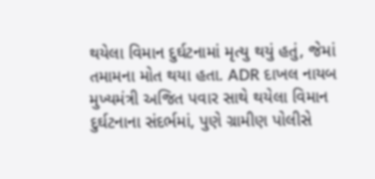થયેલા વિમાન દુર્ઘટનામાં મૃત્યુ થયું હતું, જેમાં તમામના મોત થયા હતા. ADR દાખલ નાયબ મુખ્યમંત્રી અજિત પવાર સાથે થયેલા વિમાન દુર્ઘટનાના સંદર્ભમાં, પુણે ગ્રામીણ પોલીસે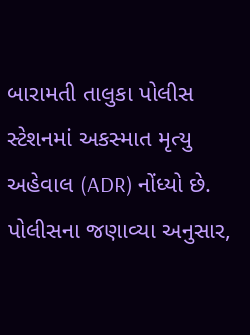બારામતી તાલુકા પોલીસ સ્ટેશનમાં અકસ્માત મૃત્યુ અહેવાલ (ADR) નોંધ્યો છે. પોલીસના જણાવ્યા અનુસાર,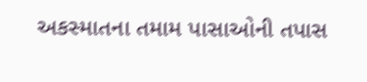અકસ્માતના તમામ પાસાઓની તપાસ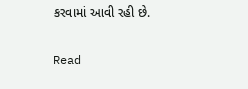કરવામાં આવી રહી છે.

Read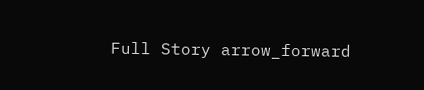Full Story arrow_forward